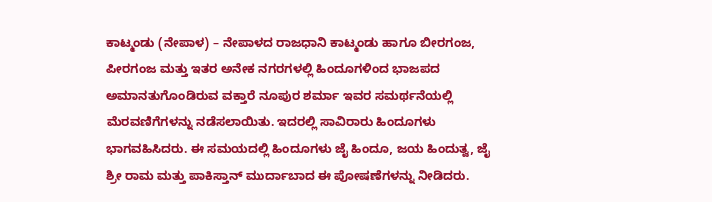ಕಾಟ್ಮಂಡು (ನೇಪಾಳ) – ನೇಪಾಳದ ರಾಜಧಾನಿ ಕಾಟ್ಮಂಡು ಹಾಗೂ ಬೀರಗಂಜ, ಪೀರಗಂಜ ಮತ್ತು ಇತರ ಅನೇಕ ನಗರಗಳಲ್ಲಿ ಹಿಂದೂಗಳಿಂದ ಭಾಜಪದ ಅಮಾನತುಗೊಂಡಿರುವ ವಕ್ತಾರೆ ನೂಪುರ ಶರ್ಮಾ ಇವರ ಸಮರ್ಥನೆಯಲ್ಲಿ ಮೆರವಣಿಗೆಗಳನ್ನು ನಡೆಸಲಾಯಿತು. ಇದರಲ್ಲಿ ಸಾವಿರಾರು ಹಿಂದೂಗಳು ಭಾಗವಹಿಸಿದರು. ಈ ಸಮಯದಲ್ಲಿ ಹಿಂದೂಗಳು ಜೈ ಹಿಂದೂ, ಜಯ ಹಿಂದುತ್ವ, ಜೈ ಶ್ರೀ ರಾಮ ಮತ್ತು ಪಾಕಿಸ್ತಾನ್ ಮುರ್ದಾಬಾದ ಈ ಪೋಷಣೆಗಳನ್ನು ನೀಡಿದರು.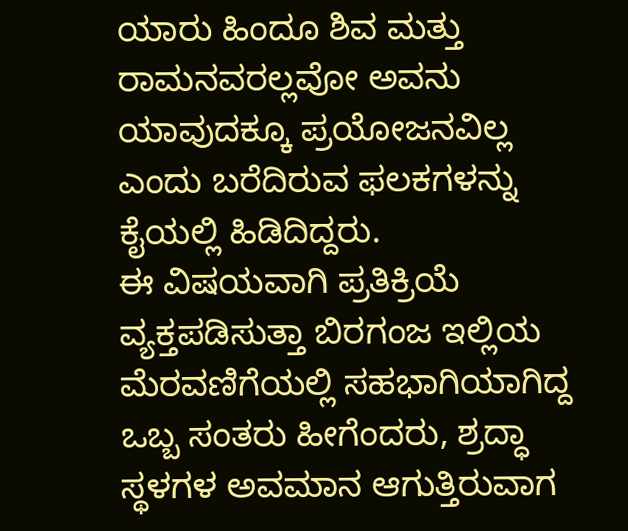ಯಾರು ಹಿಂದೂ ಶಿವ ಮತ್ತು ರಾಮನವರಲ್ಲವೋ ಅವನು ಯಾವುದಕ್ಕೂ ಪ್ರಯೋಜನವಿಲ್ಲ ಎಂದು ಬರೆದಿರುವ ಫಲಕಗಳನ್ನು ಕೈಯಲ್ಲಿ ಹಿಡಿದಿದ್ದರು.
ಈ ವಿಷಯವಾಗಿ ಪ್ರತಿಕ್ರಿಯೆ ವ್ಯಕ್ತಪಡಿಸುತ್ತಾ ಬಿರಗಂಜ ಇಲ್ಲಿಯ ಮೆರವಣಿಗೆಯಲ್ಲಿ ಸಹಭಾಗಿಯಾಗಿದ್ದ ಒಬ್ಬ ಸಂತರು ಹೀಗೆಂದರು, ಶ್ರದ್ಧಾ ಸ್ಥಳಗಳ ಅವಮಾನ ಆಗುತ್ತಿರುವಾಗ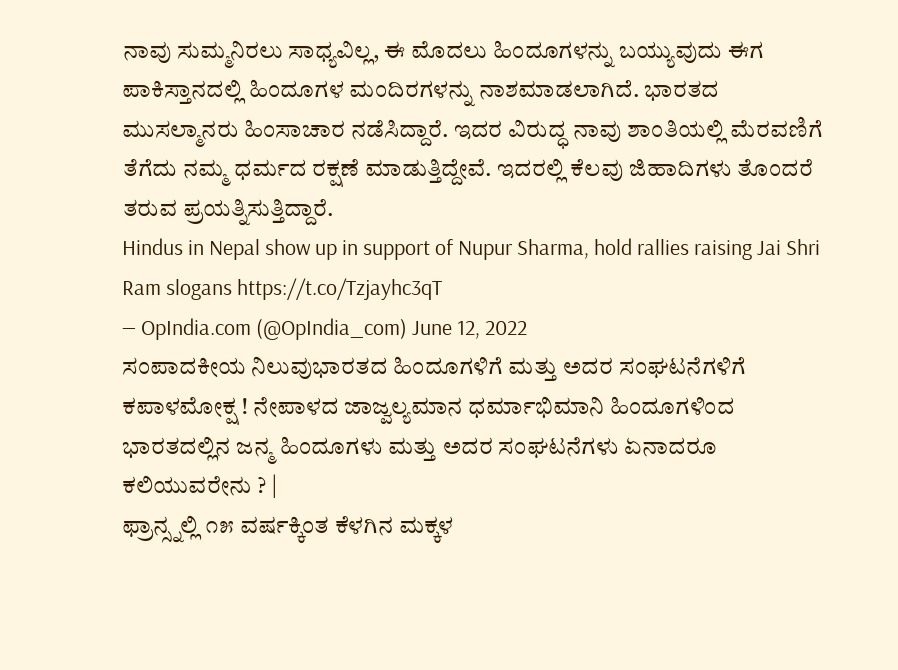ನಾವು ಸುಮ್ಮನಿರಲು ಸಾಧ್ಯವಿಲ್ಲ, ಈ ಮೊದಲು ಹಿಂದೂಗಳನ್ನು ಬಯ್ಯುವುದು ಈಗ ಪಾಕಿಸ್ತಾನದಲ್ಲಿ ಹಿಂದೂಗಳ ಮಂದಿರಗಳನ್ನು ನಾಶಮಾಡಲಾಗಿದೆ. ಭಾರತದ ಮುಸಲ್ಮಾನರು ಹಿಂಸಾಚಾರ ನಡೆಸಿದ್ದಾರೆ. ಇದರ ವಿರುದ್ಧ ನಾವು ಶಾಂತಿಯಲ್ಲಿ ಮೆರವಣಿಗೆ ತೆಗೆದು ನಮ್ಮ ಧರ್ಮದ ರಕ್ಷಣೆ ಮಾಡುತ್ತಿದ್ದೇವೆ. ಇದರಲ್ಲಿ ಕೆಲವು ಜಿಹಾದಿಗಳು ತೊಂದರೆ ತರುವ ಪ್ರಯತ್ನಿಸುತ್ತಿದ್ದಾರೆ.
Hindus in Nepal show up in support of Nupur Sharma, hold rallies raising Jai Shri Ram slogans https://t.co/Tzjayhc3qT
— OpIndia.com (@OpIndia_com) June 12, 2022
ಸಂಪಾದಕೀಯ ನಿಲುವುಭಾರತದ ಹಿಂದೂಗಳಿಗೆ ಮತ್ತು ಅದರ ಸಂಘಟನೆಗಳಿಗೆ ಕಪಾಳಮೋಕ್ಷ ! ನೇಪಾಳದ ಜಾಜ್ವಲ್ಯಮಾನ ಧರ್ಮಾಭಿಮಾನಿ ಹಿಂದೂಗಳಿಂದ ಭಾರತದಲ್ಲಿನ ಜನ್ಮ ಹಿಂದೂಗಳು ಮತ್ತು ಅದರ ಸಂಘಟನೆಗಳು ಏನಾದರೂ ಕಲಿಯುವರೇನು ? |
ಫ್ರಾನ್ಸ್ನಲ್ಲಿ ೧೫ ವರ್ಷಕ್ಕಿಂತ ಕೆಳಗಿನ ಮಕ್ಕಳ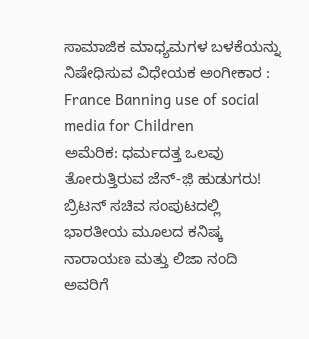ಸಾಮಾಜಿಕ ಮಾಧ್ಯಮಗಳ ಬಳಕೆಯನ್ನು ನಿಷೇಧಿಸುವ ವಿಧೇಯಕ ಅಂಗೀಕಾರ : France Banning use of social media for Children
ಅಮೆರಿಕ: ಧರ್ಮದತ್ತ ಒಲವು ತೋರುತ್ತಿರುವ ಜೆನ್-ಜ಼ಿ ಹುಡುಗರು!
ಬ್ರಿಟನ್ ಸಚಿವ ಸಂಪುಟದಲ್ಲಿ ಭಾರತೀಯ ಮೂಲದ ಕನಿಷ್ಕ ನಾರಾಯಣ ಮತ್ತು ಲಿಜಾ ನಂದಿ ಅವರಿಗೆ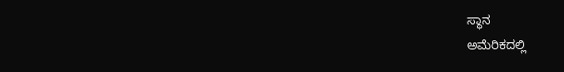ಸ್ಥಾನ
ಅಮೆರಿಕದಲ್ಲಿ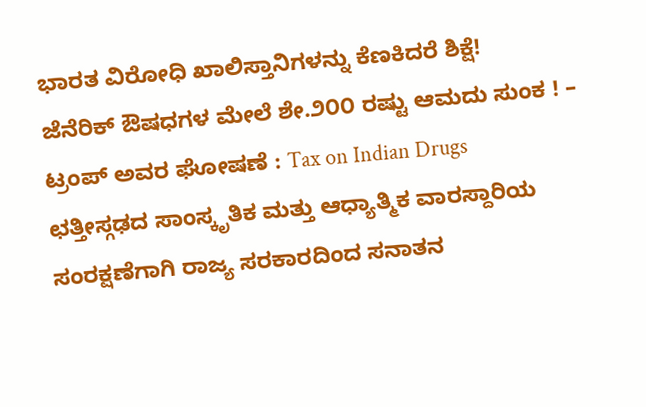ಭಾರತ ವಿರೋಧಿ ಖಾಲಿಸ್ತಾನಿಗಳನ್ನು ಕೆಣಕಿದರೆ ಶಿಕ್ಷೆ!
ಜೆನೆರಿಕ್ ಔಷಧಗಳ ಮೇಲೆ ಶೇ.೨೦೦ ರಷ್ಟು ಆಮದು ಸುಂಕ ! – ಟ್ರಂಪ್ ಅವರ ಘೋಷಣೆ : Tax on Indian Drugs
ಛತ್ತೀಸ್ಗಢದ ಸಾಂಸ್ಕೃತಿಕ ಮತ್ತು ಆಧ್ಯಾತ್ಮಿಕ ವಾರಸ್ದಾರಿಯ ಸಂರಕ್ಷಣೆಗಾಗಿ ರಾಜ್ಯ ಸರಕಾರದಿಂದ ಸನಾತನ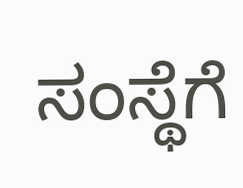ಸಂಸ್ಥೆಗೆ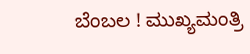ಬೆಂಬಲ ! ಮುಖ್ಯಮಂತ್ರಿ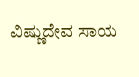ವಿಷ್ಣುದೇವ ಸಾಯ